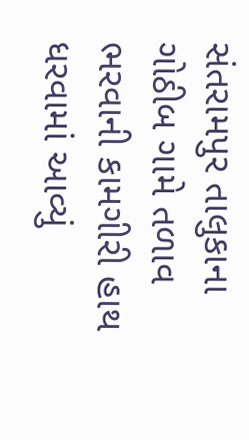સંતરામપુર તાલુકાના ગોઠીબ ગામે તળાવ ભરવાની કામગીરી હાથ ધરવામાં આવ્યું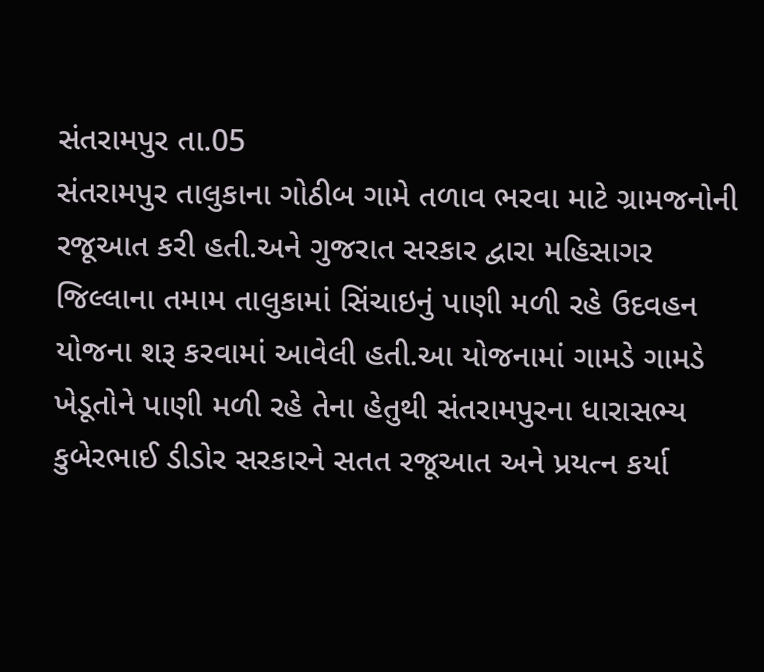સંતરામપુર તા.05
સંતરામપુર તાલુકાના ગોઠીબ ગામે તળાવ ભરવા માટે ગ્રામજનોની રજૂઆત કરી હતી.અને ગુજરાત સરકાર દ્વારા મહિસાગર જિલ્લાના તમામ તાલુકામાં સિંચાઇનું પાણી મળી રહે ઉદવહન યોજના શરૂ કરવામાં આવેલી હતી.આ યોજનામાં ગામડે ગામડે ખેડૂતોને પાણી મળી રહે તેના હેતુથી સંતરામપુરના ધારાસભ્ય કુબેરભાઈ ડીડોર સરકારને સતત રજૂઆત અને પ્રયત્ન કર્યા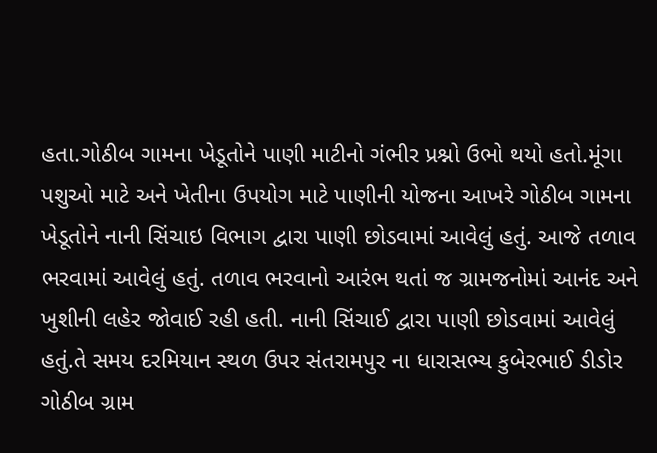હતા.ગોઠીબ ગામના ખેડૂતોને પાણી માટીનો ગંભીર પ્રશ્નો ઉભો થયો હતો.મૂંગા પશુઓ માટે અને ખેતીના ઉપયોગ માટે પાણીની યોજના આખરે ગોઠીબ ગામના ખેડૂતોને નાની સિંચાઇ વિભાગ દ્વારા પાણી છોડવામાં આવેલું હતું. આજે તળાવ ભરવામાં આવેલું હતું. તળાવ ભરવાનો આરંભ થતાં જ ગ્રામજનોમાં આનંદ અને ખુશીની લહેર જોવાઈ રહી હતી. નાની સિંચાઈ દ્વારા પાણી છોડવામાં આવેલું હતું.તે સમય દરમિયાન સ્થળ ઉપર સંતરામપુર ના ધારાસભ્ય કુબેરભાઈ ડીડોર ગોઠીબ ગ્રામ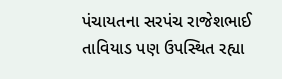પંચાયતના સરપંચ રાજેશભાઈ તાવિયાડ પણ ઉપસ્થિત રહ્યા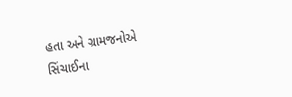હતા અને ગ્રામજનોએ સિંચાઈના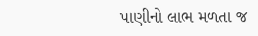પાણીનો લાભ મળતા જ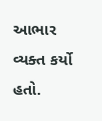આભાર વ્યક્ત કર્યો હતો.